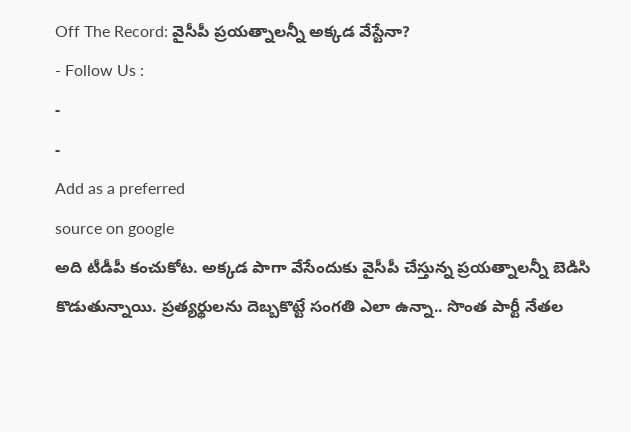Off The Record: వైసీపీ ప్రయత్నాలన్నీ అక్కడ వేస్టేనా?
- Follow Us :
-
-
Add as a preferred
source on google
అది టీడీపీ కంచుకోట. అక్కడ పాగా వేసేందుకు వైసీపీ చేస్తున్న ప్రయత్నాలన్నీ బెడిసి కొడుతున్నాయి. ప్రత్యర్థులను దెబ్బకొట్టే సంగతి ఎలా ఉన్నా.. సొంత పార్టీ నేతల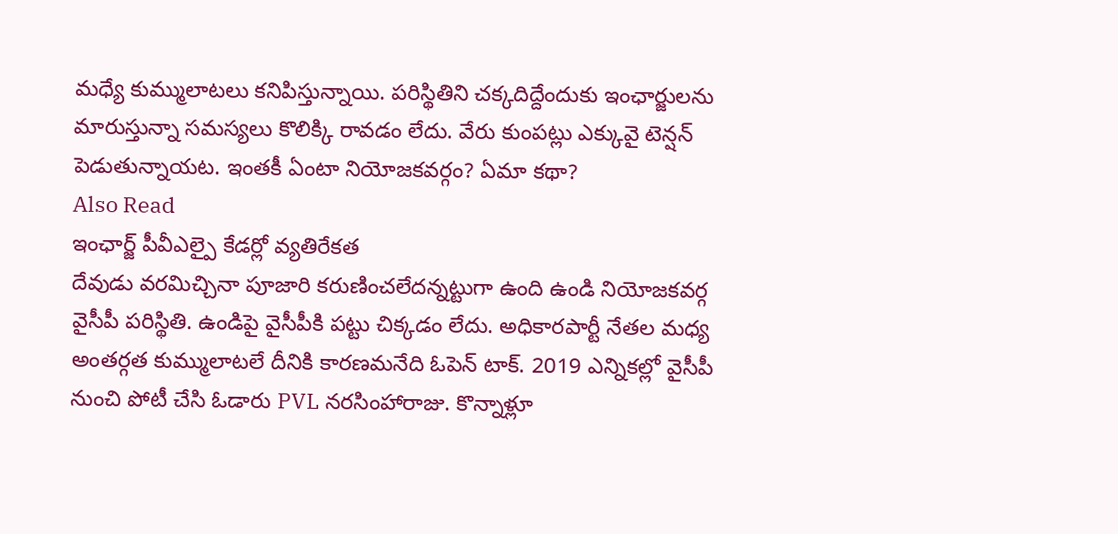మధ్యే కుమ్ములాటలు కనిపిస్తున్నాయి. పరిస్థితిని చక్కదిద్దేందుకు ఇంఛార్జులను మారుస్తున్నా సమస్యలు కొలిక్కి రావడం లేదు. వేరు కుంపట్లు ఎక్కువై టెన్షన్ పెడుతున్నాయట. ఇంతకీ ఏంటా నియోజకవర్గం? ఏమా కథా?
Also Read
ఇంఛార్జ్ పీవీఎల్పై కేడర్లో వ్యతిరేకత
దేవుడు వరమిచ్చినా పూజారి కరుణించలేదన్నట్టుగా ఉంది ఉండి నియోజకవర్గ వైసీపీ పరిస్థితి. ఉండిపై వైసీపీకి పట్టు చిక్కడం లేదు. అధికారపార్టీ నేతల మధ్య అంతర్గత కుమ్ములాటలే దీనికి కారణమనేది ఓపెన్ టాక్. 2019 ఎన్నికల్లో వైసీపీ నుంచి పోటీ చేసి ఓడారు PVL నరసింహారాజు. కొన్నాళ్లూ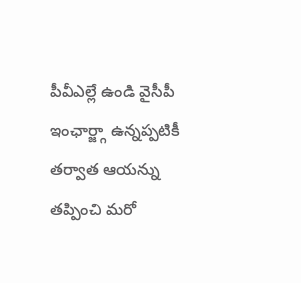పీవీఎల్లే ఉండి వైసీపీ ఇంఛార్జ్గా ఉన్నప్పటికీ తర్వాత ఆయన్ను తప్పించి మరో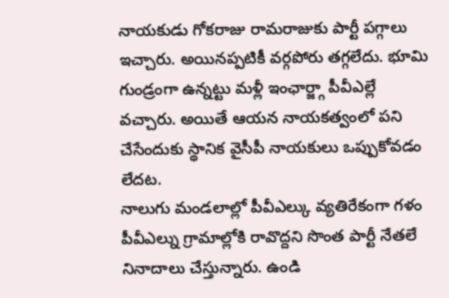నాయకుడు గోకరాజు రామరాజుకు పార్టీ పగ్గాలు ఇచ్చారు. అయినప్పటికీ వర్గపోరు తగ్గలేదు. భూమి గుండ్రంగా ఉన్నట్టు మళ్లీ ఇంఛార్జ్గా పీవీఎల్లే వచ్చారు. అయితే ఆయన నాయకత్వంలో పని చేసేందుకు స్థానిక వైసీపీ నాయకులు ఒప్పుకోవడం లేదట.
నాలుగు మండలాల్లో పీవీఎల్కు వ్యతిరేకంగా గళం
పీవీఎల్ను గ్రామాల్లోకి రావొద్దని సొంత పార్టీ నేతలే నినాదాలు చేస్తున్నారు. ఉండి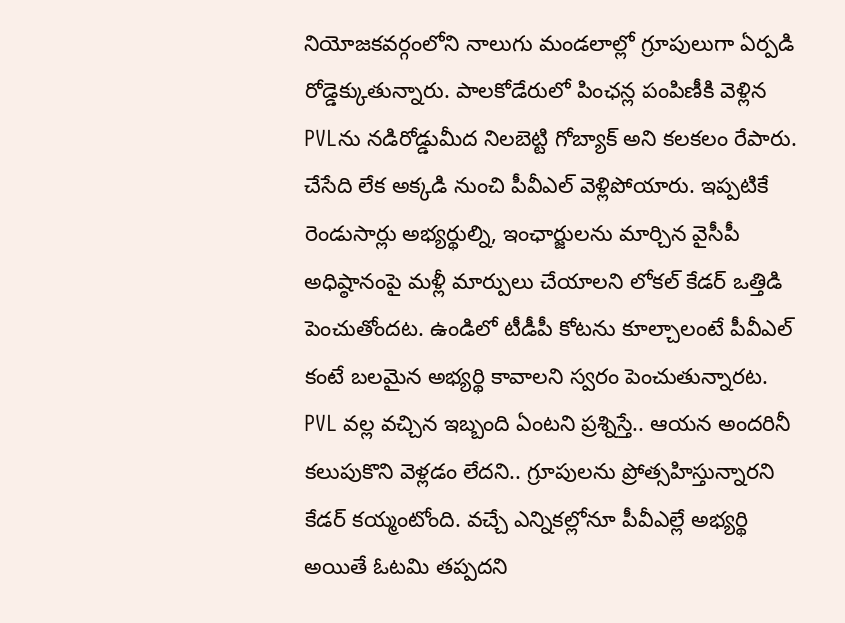నియోజకవర్గంలోని నాలుగు మండలాల్లో గ్రూపులుగా ఏర్పడి రోడ్డెక్కుతున్నారు. పాలకోడేరులో పింఛన్ల పంపిణీకి వెళ్లిన PVLను నడిరోడ్డుమీద నిలబెట్టి గోబ్యాక్ అని కలకలం రేపారు. చేసేది లేక అక్కడి నుంచి పీవీఎల్ వెళ్లిపోయారు. ఇప్పటికే రెండుసార్లు అభ్యర్థుల్ని, ఇంఛార్జులను మార్చిన వైసీపీ అధిష్ఠానంపై మళ్లీ మార్పులు చేయాలని లోకల్ కేడర్ ఒత్తిడి పెంచుతోందట. ఉండిలో టీడీపీ కోటను కూల్చాలంటే పీవీఎల్ కంటే బలమైన అభ్యర్థి కావాలని స్వరం పెంచుతున్నారట. PVL వల్ల వచ్చిన ఇబ్బంది ఏంటని ప్రశ్నిస్తే.. ఆయన అందరినీ కలుపుకొని వెళ్లడం లేదని.. గ్రూపులను ప్రోత్సహిస్తున్నారని కేడర్ కయ్మంటోంది. వచ్చే ఎన్నికల్లోనూ పీవీఎల్లే అభ్యర్థి అయితే ఓటమి తప్పదని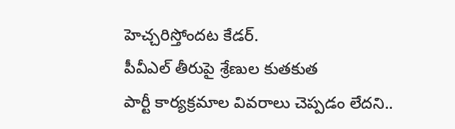హెచ్చరిస్తోందట కేడర్.
పీవీఎల్ తీరుపై శ్రేణుల కుతకుత
పార్టీ కార్యక్రమాల వివరాలు చెప్పడం లేదని..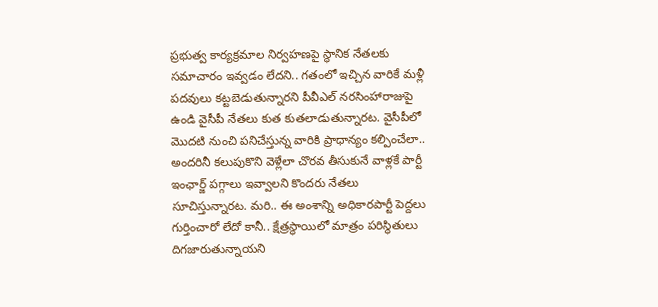ప్రభుత్వ కార్యక్రమాల నిర్వహణపై స్థానిక నేతలకు సమాచారం ఇవ్వడం లేదని.. గతంలో ఇచ్చిన వారికే మళ్లీ పదవులు కట్టబెడుతున్నారని పీవీఎల్ నరసింహారాజుపై ఉండి వైసీపీ నేతలు కుత కుతలాడుతున్నారట. వైసీపీలో మొదటి నుంచి పనిచేస్తున్న వారికి ప్రాధాన్యం కల్పించేలా.. అందరినీ కలుపుకొని వెళ్లేలా చొరవ తీసుకునే వాళ్లకే పార్టీ ఇంఛార్జ్ పగ్గాలు ఇవ్వాలని కొందరు నేతలు సూచిస్తున్నారట. మరి.. ఈ అంశాన్ని అధికారపార్టీ పెద్దలు గుర్తించారో లేదో కానీ.. క్షేత్రస్థాయిలో మాత్రం పరిస్థితులు దిగజారుతున్నాయని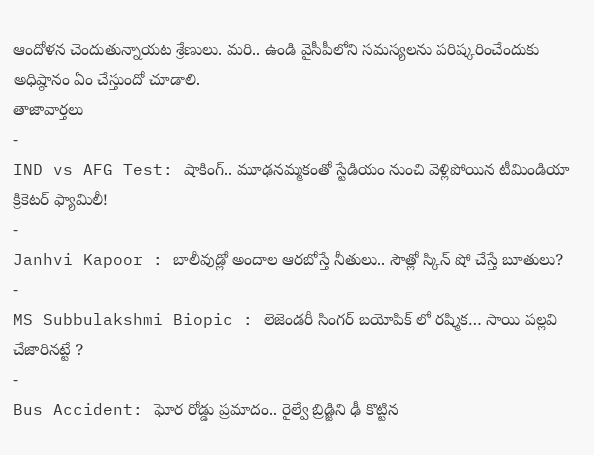ఆందోళన చెందుతున్నాయట శ్రేణులు. మరి.. ఉండి వైసీపీలోని సమస్యలను పరిష్కరించేందుకు అధిష్ఠానం ఏం చేస్తుందో చూడాలి.
తాజావార్తలు
-
IND vs AFG Test: షాకింగ్.. మూఢనమ్మకంతో స్టేడియం నుంచి వెళ్లిపోయిన టీమిండియా క్రికెటర్ ఫ్యామిలీ!
-
Janhvi Kapoor : బాలీవుడ్లో అందాల ఆరబోస్తే నీతులు.. సౌత్లో స్కిన్ షో చేస్తే బూతులు?
-
MS Subbulakshmi Biopic : లెజెండరీ సింగర్ బయోపిక్ లో రష్మిక… సాయి పల్లవి చేజారినట్టే ?
-
Bus Accident: ఘోర రోడ్డు ప్రమాదం.. రైల్వే బ్రిడ్జిని ఢీ కొట్టిన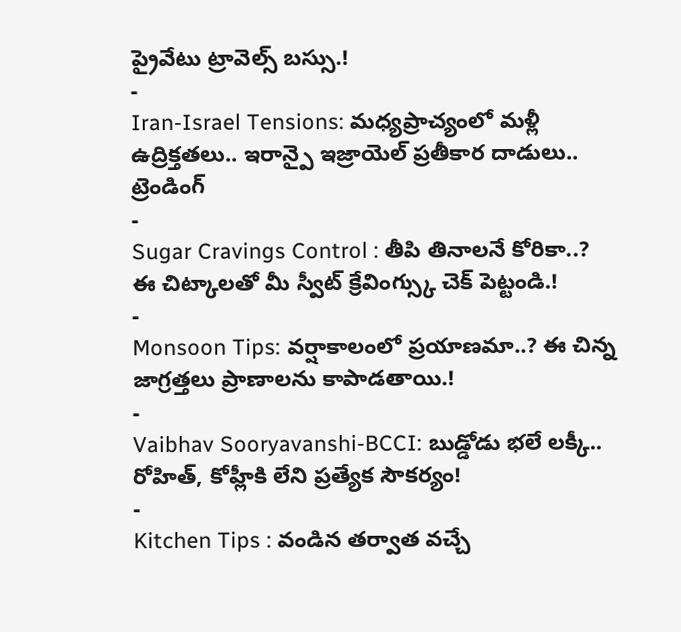ప్రైవేటు ట్రావెల్స్ బస్సు.!
-
Iran-Israel Tensions: మధ్యప్రాచ్యంలో మళ్లీ ఉద్రిక్తతలు.. ఇరాన్పై ఇజ్రాయెల్ ప్రతీకార దాడులు..
ట్రెండింగ్
-
Sugar Cravings Control : తీపి తినాలనే కోరికా..? ఈ చిట్కాలతో మీ స్వీట్ క్రేవింగ్స్కు చెక్ పెట్టండి.!
-
Monsoon Tips: వర్షాకాలంలో ప్రయాణమా..? ఈ చిన్న జాగ్రత్తలు ప్రాణాలను కాపాడతాయి.!
-
Vaibhav Sooryavanshi-BCCI: బుడ్డోడు భలే లక్కీ.. రోహిత్, కోహ్లీకి లేని ప్రత్యేక సౌకర్యం!
-
Kitchen Tips : వండిన తర్వాత వచ్చే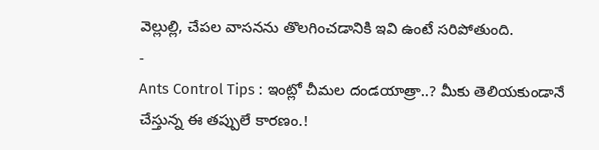వెల్లుల్లి, చేపల వాసనను తొలగించడానికి ఇవి ఉంటే సరిపోతుంది.
-
Ants Control Tips : ఇంట్లో చీమల దండయాత్రా..? మీకు తెలియకుండానే చేస్తున్న ఈ తప్పులే కారణం.!